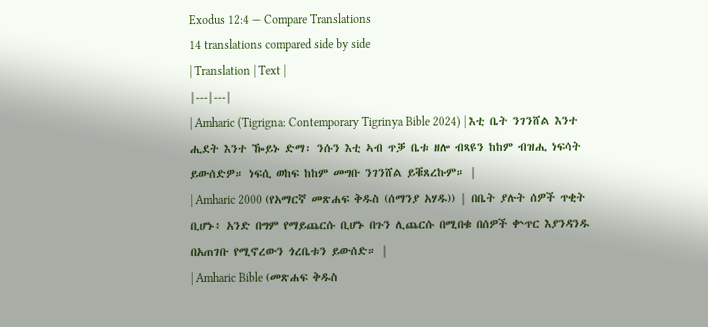Exodus 12:4 — Compare Translations
14 translations compared side by side
| Translation | Text |
|---|---|
| Amharic (Tigrigna: Contemporary Tigrinya Bible 2024) | እቲ ቤት ንገንሸል እንተ ሒደት እንተ ዀይኑ ድማ፡ ንሱን እቲ ኣብ ጥቓ ቤቱ ዘሎ ብጻዩን ከከም ብዝሒ ነፍሳት ይውሰድዎ። ነፍሲ ወከፍ ከከም መግቡ ንገንሸል ይቑጸረኩም። |
| Amharic 2000 (የአማርኛ መጽሐፍ ቅዱስ (ሰማንያ አሃዱ)) | በቤት ያሉት ሰዎች ጥቂት ቢሆኑ፥ አንድ በግም የማይጨርሱ ቢሆኑ በጉን ሊጨርሱ በሚበቁ በሰዎች ቍጥር እያንዳንዱ በአጠገቡ የሚኖረውን ጎረቤቱን ይውሰድ። |
| Amharic Bible (መጽሐፍ ቅዱስ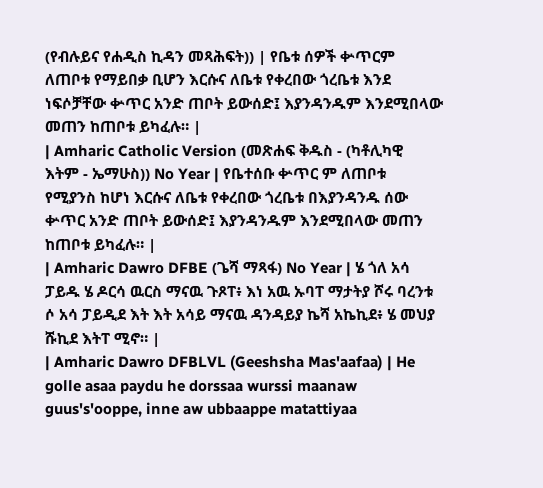(የብሉይና የሐዲስ ኪዳን መጻሕፍት)) | የቤቱ ሰዎች ቍጥርም ለጠቦቱ የማይበቃ ቢሆን እርሱና ለቤቱ የቀረበው ጎረቤቱ እንደ ነፍሶቻቸው ቍጥር አንድ ጠቦት ይውሰድ፤ እያንዳንዱም እንደሚበላው መጠን ከጠቦቱ ይካፈሉ። |
| Amharic Catholic Version (መጽሐፍ ቅዱስ - (ካቶሊካዊ እትም - ኤማሁስ)) No Year | የቤተሰቡ ቍጥር ም ለጠቦቱ የሚያንስ ከሆነ እርሱና ለቤቱ የቀረበው ጎረቤቱ በእያንዳንዱ ሰው ቍጥር አንድ ጠቦት ይውሰድ፤ እያንዳንዱም እንደሚበላው መጠን ከጠቦቱ ይካፈሉ። |
| Amharic Dawro DFBE (ጌሻ ማጻፋ) No Year | ሄ ጎለ አሳ ፓይዱ ሄ ዶርሳ ዉርስ ማናዉ ጉጾፐ፥ እነ አዉ ኡባፐ ማታትያ ሾሩ ባረንቱ ሶ አሳ ፓይዲደ እት እት አሳይ ማናዉ ዳንዳይያ ኬሻ አኬኪደ፥ ሄ መህያ ሹኪደ እትፐ ሚኖ። |
| Amharic Dawro DFBLVL (Geeshsha Mas'aafaa) | He golle asaa paydu he dorssaa wurssi maanaw guus's'ooppe, inne aw ubbaappe matattiyaa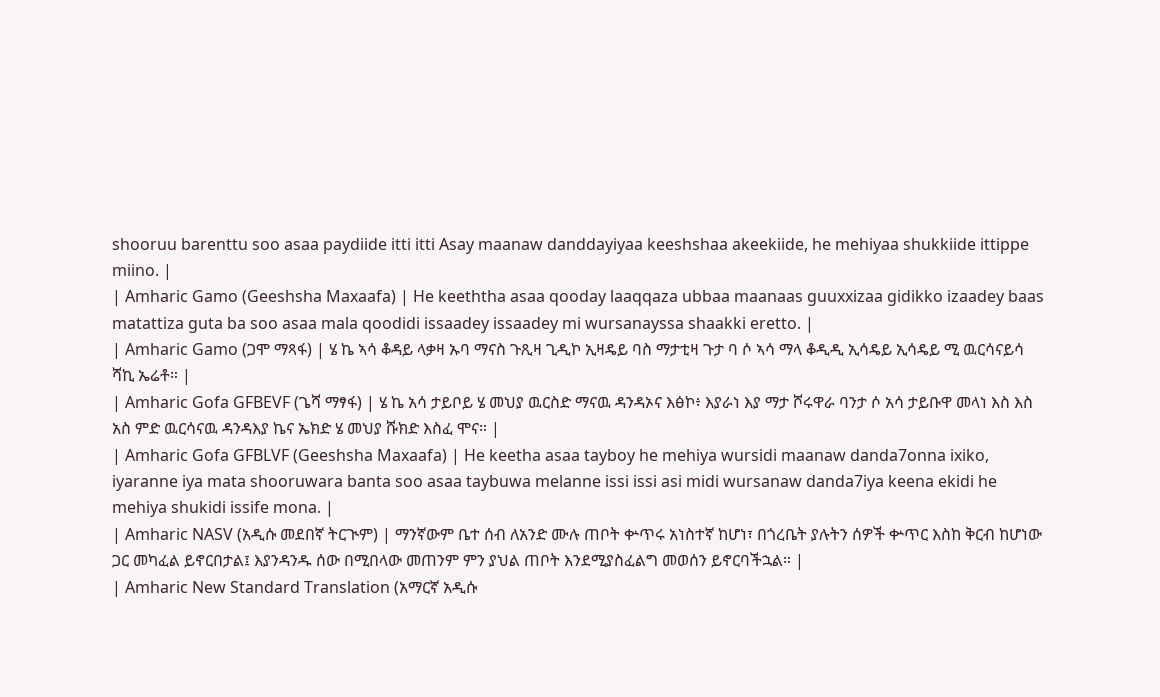shooruu barenttu soo asaa paydiide itti itti Asay maanaw danddayiyaa keeshshaa akeekiide, he mehiyaa shukkiide ittippe miino. |
| Amharic Gamo (Geeshsha Maxaafa) | He keeththa asaa qooday laaqqaza ubbaa maanaas guuxxizaa gidikko izaadey baas matattiza guta ba soo asaa mala qoodidi issaadey issaadey mi wursanayssa shaakki eretto. |
| Amharic Gamo (ጋሞ ማጻፋ) | ሄ ኬ ኣሳ ቆዳይ ላቃዛ ኡባ ማናስ ጉጺዛ ጊዲኮ ኢዛዴይ ባስ ማታቲዛ ጉታ ባ ሶ ኣሳ ማላ ቆዲዲ ኢሳዴይ ኢሳዴይ ሚ ዉርሳናይሳ ሻኪ ኤሬቶ። |
| Amharic Gofa GFBEVF (ጌሻ ማፃፋ) | ሄ ኬ አሳ ታይቦይ ሄ መህያ ዉርስድ ማናዉ ዳንዳኦና እፅኮ፥ እያራነ እያ ማታ ሾሩዋራ ባንታ ሶ አሳ ታይቡዋ መላነ እስ እስ አስ ምድ ዉርሳናዉ ዳንዳእያ ኬና ኤክድ ሄ መህያ ሹክድ እስፈ ሞና። |
| Amharic Gofa GFBLVF (Geeshsha Maxaafa) | He keetha asaa tayboy he mehiya wursidi maanaw danda7onna ixiko, iyaranne iya mata shooruwara banta soo asaa taybuwa melanne issi issi asi midi wursanaw danda7iya keena ekidi he mehiya shukidi issife mona. |
| Amharic NASV (አዲሱ መደበኛ ትርጒም) | ማንኛውም ቤተ ሰብ ለአንድ ሙሉ ጠቦት ቍጥሩ አነስተኛ ከሆነ፣ በጎረቤት ያሉትን ሰዎች ቍጥር እስከ ቅርብ ከሆነው ጋር መካፈል ይኖርበታል፤ እያንዳንዱ ሰው በሚበላው መጠንም ምን ያህል ጠቦት እንደሚያስፈልግ መወሰን ይኖርባችኋል። |
| Amharic New Standard Translation (አማርኛ አዲሱ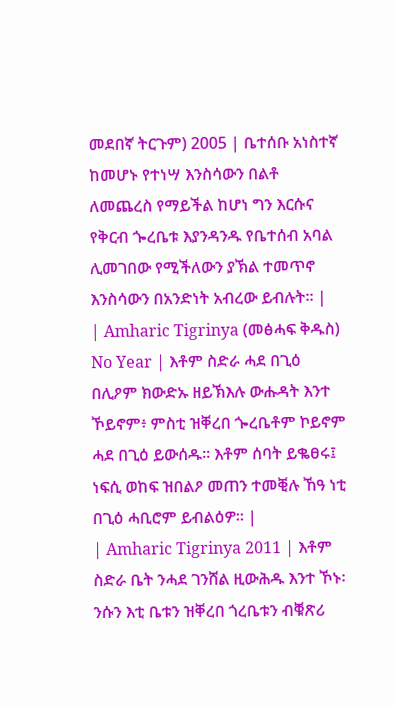መደበኛ ትርጉም) 2005 | ቤተሰቡ አነስተኛ ከመሆኑ የተነሣ እንስሳውን በልቶ ለመጨረስ የማይችል ከሆነ ግን እርሱና የቅርብ ጐረቤቱ እያንዳንዱ የቤተሰብ አባል ሊመገበው የሚችለውን ያኽል ተመጥኖ እንስሳውን በአንድነት አብረው ይብሉት። |
| Amharic Tigrinya (መፅሓፍ ቅዱስ) No Year | እቶም ስድራ ሓደ በጊዕ በሊዖም ክውድኡ ዘይኽእሉ ውሑዳት እንተ ኾይኖም፥ ምስቲ ዝቐረበ ጐረቤቶም ኮይኖም ሓደ በጊዕ ይውሰዱ። እቶም ሰባት ይቈፀሩ፤ ነፍሲ ወከፍ ዝበልዖ መጠን ተመቒሉ ኸዓ ነቲ በጊዕ ሓቢሮም ይብልዕዎ። |
| Amharic Tigrinya 2011 | እቶም ስድራ ቤት ንሓደ ገንሸል ዚውሕዱ እንተ ኾኑ፡ ንሱን እቲ ቤቱን ዝቐረበ ጎረቤቱን ብቑጽሪ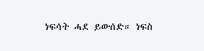ነፍሳት ሓደ ይውሰድ። ነፍስ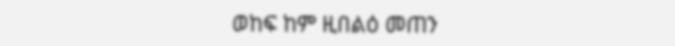ወከፍ ከም ዚበልዕ መጠን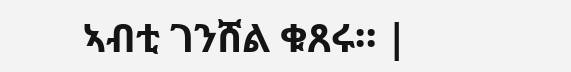ኣብቲ ገንሸል ቁጸሩ። |